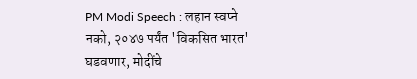PM Modi Speech : लहान स्वप्ने नको, २०४७ पर्यंत 'विकसित भारत' घडवणार, मोदींचे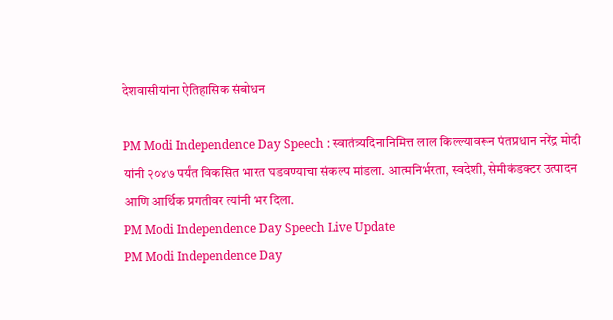देशवासीयांना ऐतिहासिक संबोधन

PM Modi Independence Day Speech : स्वातंत्र्यदिनानिमित्त लाल किल्ल्यावरून पंतप्रधान नरेंद्र मोदी यांनी २०४७ पर्यंत विकसित भारत घडवण्याचा संकल्प मांडला. आत्मनिर्भरता, स्वदेशी, सेमीकंडक्टर उत्पादन आणि आर्थिक प्रगतीवर त्यांनी भर दिला.
PM Modi Independence Day Speech Live Update
PM Modi Independence Day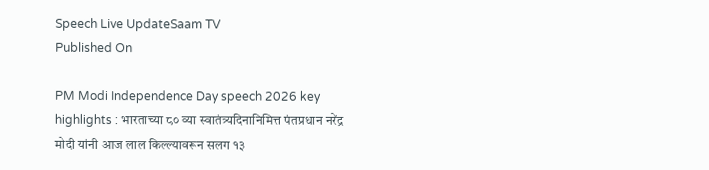Speech Live UpdateSaam TV
Published On

PM Modi Independence Day speech 2026 key highlights : भारताच्या ८० व्या स्वातंत्र्यदिनानिमित्त पंतप्रधान नरेंद्र मोदी यांनी आज लाल किल्ल्यावरून सलग १३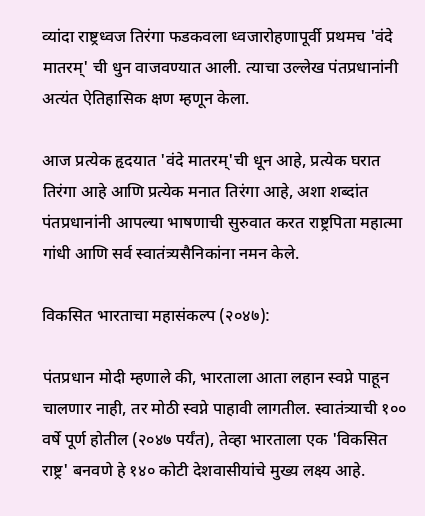व्यांदा राष्ट्रध्वज तिरंगा फडकवला ध्वजारोहणापूर्वी प्रथमच 'वंदे मातरम्' ची धुन वाजवण्यात आली. त्याचा उल्लेख पंतप्रधानांनी अत्यंत ऐतिहासिक क्षण म्हणून केला.

आज प्रत्येक हृदयात 'वंदे मातरम्'ची धून आहे, प्रत्येक घरात तिरंगा आहे आणि प्रत्येक मनात तिरंगा आहे, अशा शब्दांत पंतप्रधानांनी आपल्या भाषणाची सुरुवात करत राष्ट्रपिता महात्मा गांधी आणि सर्व स्वातंत्र्यसैनिकांना नमन केले.

विकसित भारताचा महासंकल्प (२०४७):

पंतप्रधान मोदी म्हणाले की, भारताला आता लहान स्वप्ने पाहून चालणार नाही, तर मोठी स्वप्ने पाहावी लागतील. स्वातंत्र्याची १०० वर्षे पूर्ण होतील (२०४७ पर्यंत), तेव्हा भारताला एक 'विकसित राष्ट्र' बनवणे हे १४० कोटी देशवासीयांचे मुख्य लक्ष्य आहे.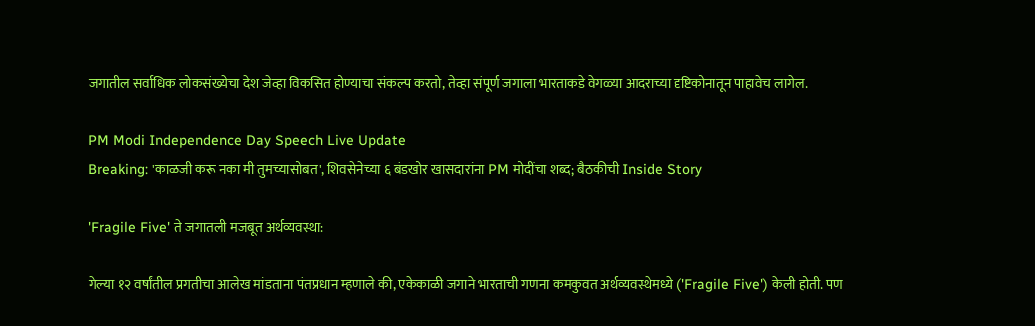जगातील सर्वाधिक लोकसंख्येचा देश जेव्हा विकसित होण्याचा संकल्प करतो, तेव्हा संपूर्ण जगाला भारताकडे वेगळ्या आदराच्या दृष्टिकोनातून पाहावेच लागेल.

PM Modi Independence Day Speech Live Update
Breaking: 'काळजी करू नका मी तुमच्यासोबत', शिवसेनेच्या ६ बंडखोर खासदारांना PM मोदींचा शब्द; बैठकीची Inside Story

'Fragile Five' ते जगातली मजबूत अर्थव्यवस्था:

गेल्या १२ वर्षांतील प्रगतीचा आलेख मांडताना पंतप्रधान म्हणाले की, एकेकाळी जगाने भारताची गणना कमकुवत अर्थव्यवस्थेमध्ये ('Fragile Five') केली होती. पण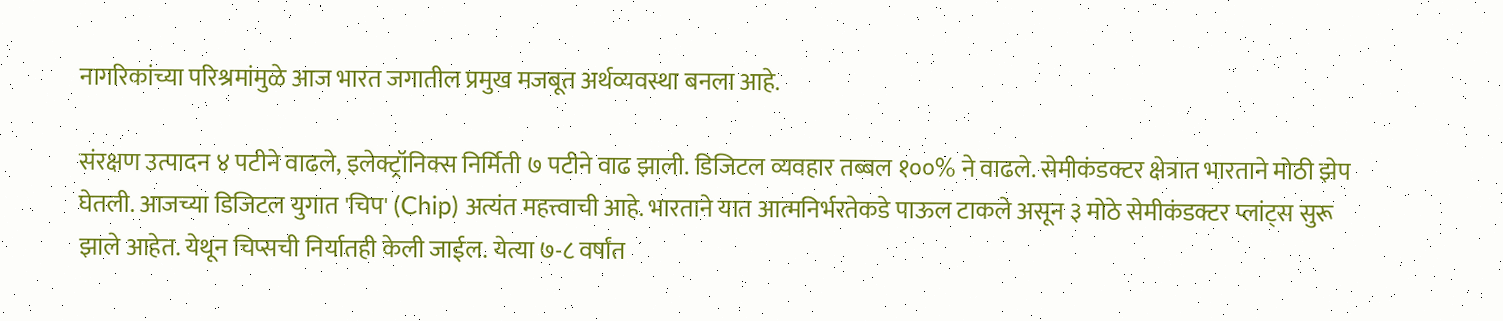नागरिकांच्या परिश्रमांमुळे आज भारत जगातील प्रमुख मजबूत अर्थव्यवस्था बनला आहे.

संरक्षण उत्पादन ४ पटीने वाढले, इलेक्ट्रॉनिक्स निर्मिती ७ पटीने वाढ झाली. डिजिटल व्यवहार तब्बल १००% ने वाढले. सेमीकंडक्टर क्षेत्रात भारताने मोठी झेप घेतली. आजच्या डिजिटल युगात 'चिप' (Chip) अत्यंत महत्त्वाची आहे. भारताने यात आत्मनिर्भरतेकडे पाऊल टाकले असून ३ मोठे सेमीकंडक्टर प्लांट्स सुरू झाले आहेत. येथून चिप्सची निर्यातही केली जाईल. येत्या ७-८ वर्षांत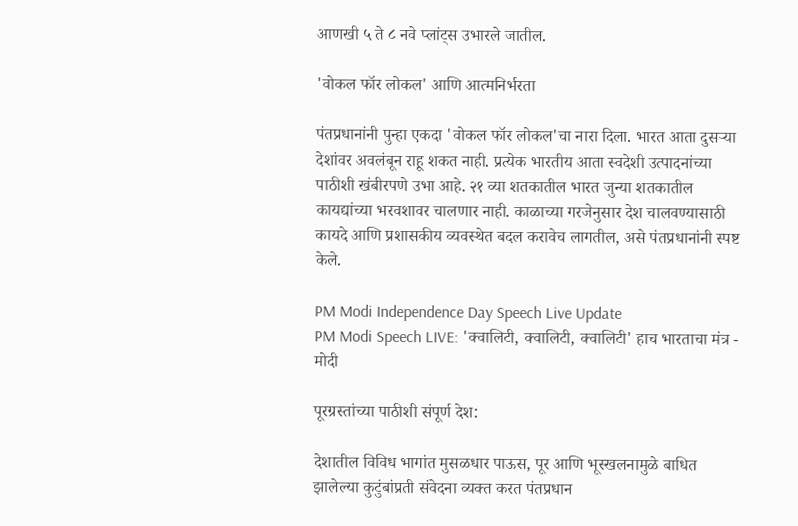आणखी ५ ते ८ नवे प्लांट्स उभारले जातील.

'वोकल फॉर लोकल' आणि आत्मनिर्भरता

पंतप्रधानांनी पुन्हा एकदा 'वोकल फॉर लोकल'चा नारा दिला. भारत आता दुसऱ्या देशांवर अवलंबून राहू शकत नाही. प्रत्येक भारतीय आता स्वदेशी उत्पादनांच्या पाठीशी खंबीरपणे उभा आहे. २१ व्या शतकातील भारत जुन्या शतकातील कायद्यांच्या भरवशावर चालणार नाही. काळाच्या गरजेनुसार देश चालवण्यासाठी कायदे आणि प्रशासकीय व्यवस्थेत बदल करावेच लागतील, असे पंतप्रधानांनी स्पष्ट केले.

PM Modi Independence Day Speech Live Update
PM Modi Speech LIVE: 'क्वालिटी, क्वालिटी, क्वालिटी' हाच भारताचा मंत्र - मोदी

पूरग्रस्तांच्या पाठीशी संपूर्ण देश:

देशातील विविध भागांत मुसळधार पाऊस, पूर आणि भूस्खलनामुळे बाधित झालेल्या कुटुंबांप्रती संवेदना व्यक्त करत पंतप्रधान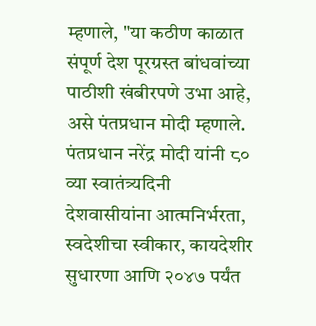म्हणाले, "या कठीण काळात संपूर्ण देश पूरग्रस्त बांधवांच्या पाठीशी खंबीरपणे उभा आहे, असे पंतप्रधान मोदी म्हणाले. पंतप्रधान नरेंद्र मोदी यांनी ८० व्या स्वातंत्र्यदिनी देशवासीयांना आत्मनिर्भरता, स्वदेशीचा स्वीकार, कायदेशीर सुधारणा आणि २०४७ पर्यंत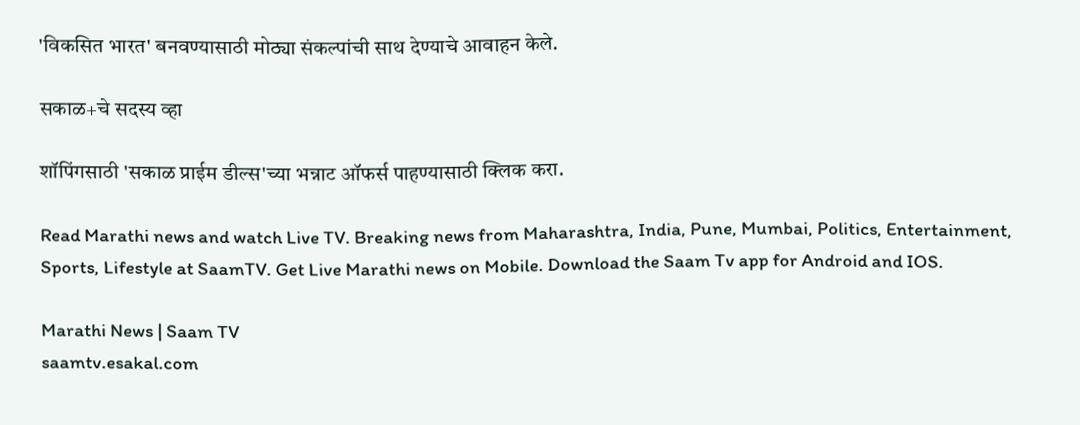'विकसित भारत' बनवण्यासाठी मोठ्या संकल्पांची साथ देण्याचे आवाहन केले.

सकाळ+चे सदस्य व्हा

शॉपिंगसाठी 'सकाळ प्राईम डील्स'च्या भन्नाट ऑफर्स पाहण्यासाठी क्लिक करा.

Read Marathi news and watch Live TV. Breaking news from Maharashtra, India, Pune, Mumbai, Politics, Entertainment, Sports, Lifestyle at SaamTV. Get Live Marathi news on Mobile. Download the Saam Tv app for Android and IOS.

Marathi News | Saam TV
saamtv.esakal.com